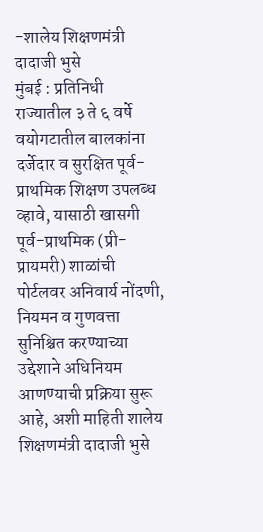-शालेय शिक्षणमंत्री दादाजी भुसे
मुंबई : प्रतिनिधी
राज्यातील ३ ते ६ वर्षे वयोगटातील बालकांना दर्जेदार व सुरक्षित पूर्व-प्राथमिक शिक्षण उपलब्ध व्हावे, यासाठी खासगी पूर्व-प्राथमिक (प्री-प्रायमरी) शाळांची पोर्टलवर अनिवार्य नोंदणी, नियमन व गुणवत्ता सुनिश्चित करण्याच्या उद्देशाने अधिनियम आणण्याची प्रक्रिया सुरू आहे, अशी माहिती शालेय शिक्षणमंत्री दादाजी भुसे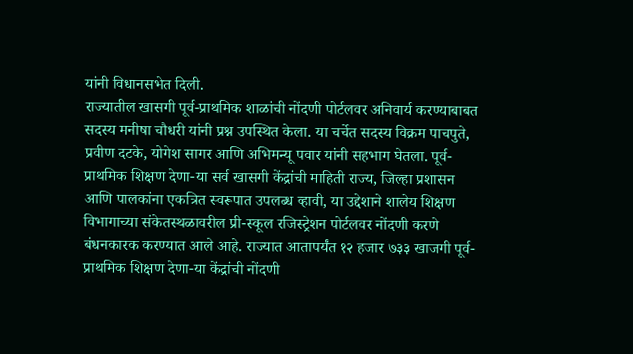यांनी विधानसभेत दिली.
राज्यातील खासगी पूर्व-प्राथमिक शाळांची नोंदणी पोर्टलवर अनिवार्य करण्याबाबत सदस्य मनीषा चौधरी यांनी प्रश्न उपस्थित केला. या चर्चेत सदस्य विक्रम पाचपुते, प्रवीण दटके, योगेश सागर आणि अभिमन्यू पवार यांनी सहभाग घेतला. पूर्व-प्राथमिक शिक्षण देणा-या सर्व खासगी केंद्रांची माहिती राज्य, जिल्हा प्रशासन आणि पालकांना एकत्रित स्वरूपात उपलब्ध व्हावी, या उद्देशाने शालेय शिक्षण विभागाच्या संकेतस्थळावरील प्री-स्कूल रजिस्ट्रेशन पोर्टलवर नोंदणी करणे बंधनकारक करण्यात आले आहे. राज्यात आतापर्यंत १२ हजार ७३३ खाजगी पूर्व-प्राथमिक शिक्षण देणा-या केंद्रांची नोंदणी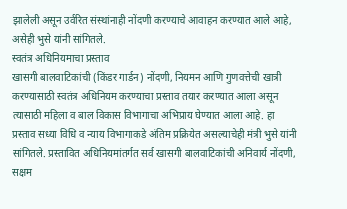झालेली असून उर्वरित संस्थांनाही नोंदणी करण्याचे आवाहन करण्यात आले आहे, असेही भुसे यांनी सांगितले.
स्वतंत्र अधिनियमाचा प्रस्ताव
खासगी बालवाटिकांची (किंडर गार्डन) नोंदणी, नियमन आणि गुणवत्तेची खात्री करण्यासाठी स्वतंत्र अधिनियम करण्याचा प्रस्ताव तयार करण्यात आला असून त्यासाठी महिला व बाल विकास विभागाचा अभिप्राय घेण्यात आला आहे. हा प्रस्ताव सध्या विधि व न्याय विभागाकडे अंतिम प्रक्रियेत असल्याचेही मंत्री भुसे यांनी सांगितले. प्रस्तावित अधिनियमांतर्गत सर्व खासगी बालवाटिकांची अनिवार्य नोंदणी, सक्षम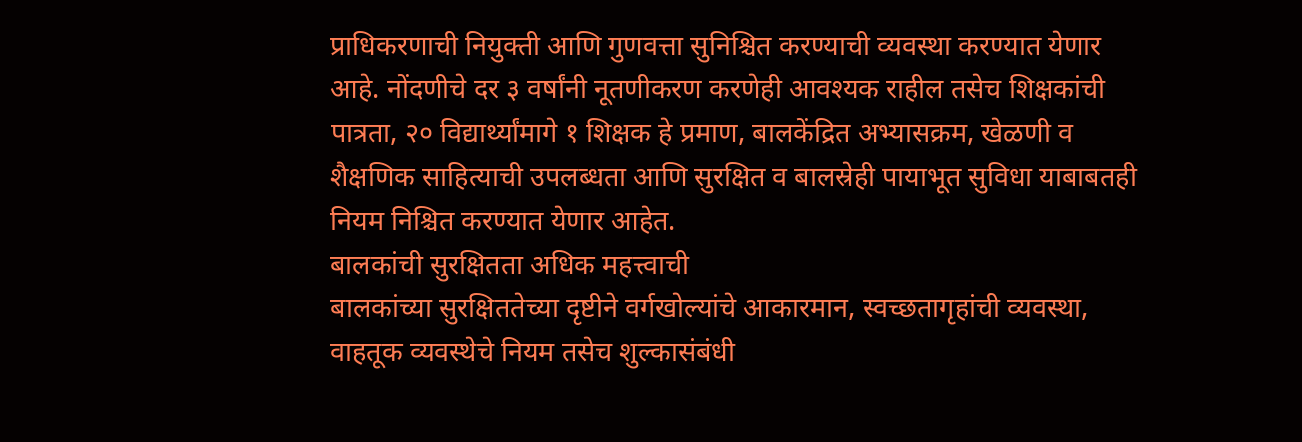प्राधिकरणाची नियुक्ती आणि गुणवत्ता सुनिश्चित करण्याची व्यवस्था करण्यात येणार आहे. नोंदणीचे दर ३ वर्षांनी नूतणीकरण करणेही आवश्यक राहील तसेच शिक्षकांची पात्रता, २० विद्यार्थ्यांमागे १ शिक्षक हे प्रमाण, बालकेंद्रित अभ्यासक्रम, खेळणी व शैक्षणिक साहित्याची उपलब्धता आणि सुरक्षित व बालस्रेही पायाभूत सुविधा याबाबतही नियम निश्चित करण्यात येणार आहेत.
बालकांची सुरक्षितता अधिक महत्त्वाची
बालकांच्या सुरक्षिततेच्या दृष्टीने वर्गखोल्यांचे आकारमान, स्वच्छतागृहांची व्यवस्था, वाहतूक व्यवस्थेचे नियम तसेच शुल्कासंबंधी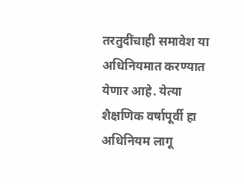तरतुदींचाही समावेश या अधिनियमात करण्यात येणार आहे. येत्या शैक्षणिक वर्षापूर्वी हा अधिनियम लागू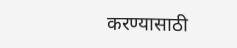करण्यासाठी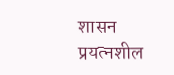शासन प्रयत्नशील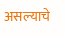असल्याचे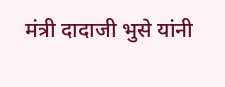मंत्री दादाजी भुसे यांनी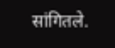सांगितले.